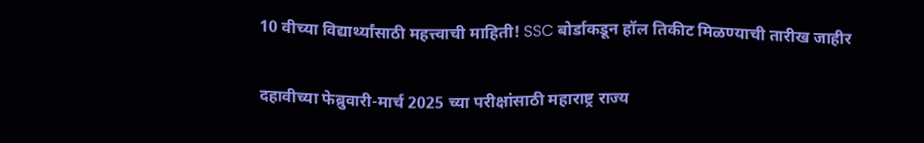10 वीच्या विद्यार्थ्यांसाठी महत्त्वाची माहिती! SSC बोर्डाकडून हॉल तिकीट मिळण्याची तारीख जाहीर

दहावीच्या फेब्रुवारी-मार्च 2025 च्या परीक्षांसाठी महाराष्ट्र राज्य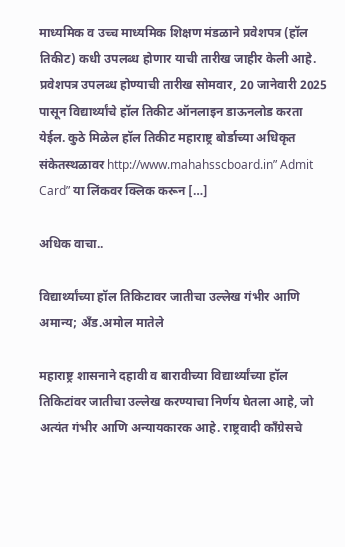माध्यमिक व उच्च माध्यमिक शिक्षण मंडळाने प्रवेशपत्र (हॉल तिकीट) कधी उपलब्ध होणार याची तारीख जाहीर केली आहे. प्रवेशपत्र उपलब्ध होण्याची तारीख सोमवार, 20 जानेवारी 2025 पासून विद्यार्थ्यांचे हॉल तिकीट ऑनलाइन डाऊनलोड करता येईल. कुठे मिळेल हॉल तिकीट महाराष्ट्र बोर्डाच्या अधिकृत संकेतस्थळावर http://www.mahahsscboard.in” Admit Card” या लिंकवर क्लिक करून […]

अधिक वाचा..

विद्यार्थ्यांच्या हॉल तिकिटावर जातीचा उल्लेख गंभीर आणि अमान्य; अँड.अमोल मातेले

महाराष्ट्र शासनाने दहावी व बारावीच्या विद्यार्थ्यांच्या हॉल तिकिटांवर जातीचा उल्लेख करण्याचा निर्णय घेतला आहे, जो अत्यंत गंभीर आणि अन्यायकारक आहे. राष्ट्रवादी काँग्रेसचे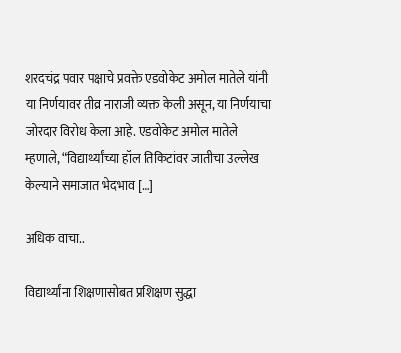शरदचंद्र पवार पक्षाचे प्रवक्ते एडवोकेट अमोल मातेले यांनी या निर्णयावर तीव्र नाराजी व्यक्त केली असून, या निर्णयाचा जोरदार विरोध केला आहे. एडवोकेट अमोल मातेले म्हणाले, “विद्यार्थ्यांच्या हॉल तिकिटांवर जातीचा उल्लेख केल्याने समाजात भेदभाव […]

अधिक वाचा..

विद्यार्थ्यांना शिक्षणासोबत प्रशिक्षण सुद्धा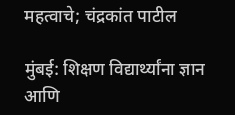महत्वाचे; चंद्रकांत पाटील

मुंबई: शिक्षण विद्यार्थ्यांना ज्ञान आणि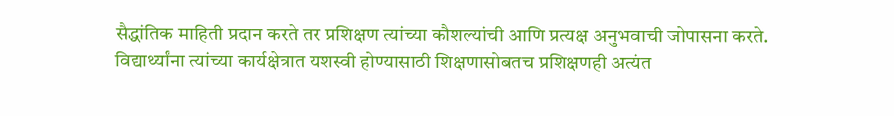सैद्धांतिक माहिती प्रदान करते तर प्रशिक्षण त्यांच्या कौशल्यांची आणि प्रत्यक्ष अनुभवाची जोपासना करते. विद्यार्थ्यांना त्यांच्या कार्यक्षेत्रात यशस्वी होण्यासाठी शिक्षणासोबतच प्रशिक्षणही अत्यंत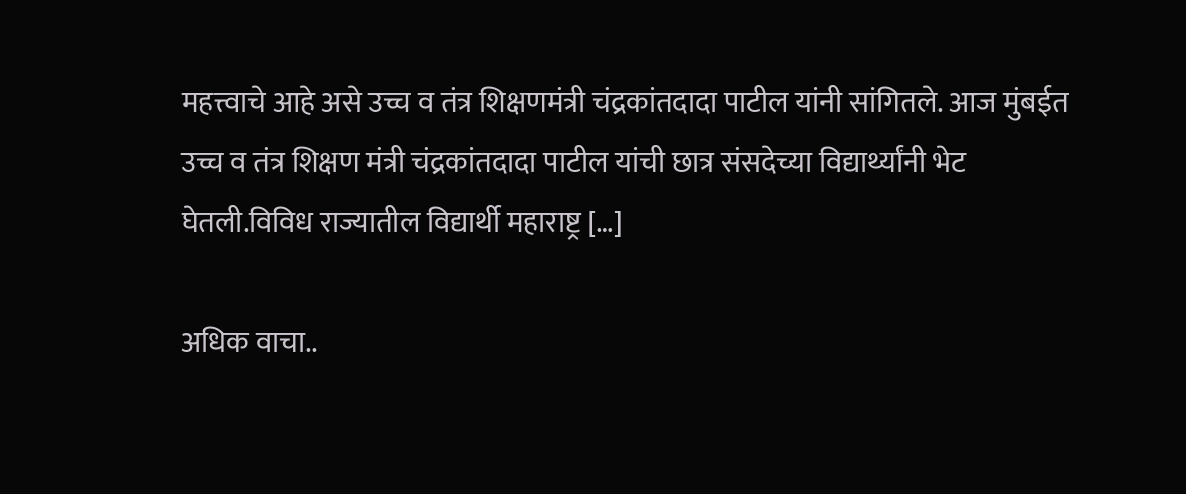महत्त्वाचे आहे असे उच्च व तंत्र शिक्षणमंत्री चंद्रकांतदादा पाटील यांनी सांगितले. आज मुंबईत उच्च व तंत्र शिक्षण मंत्री चंद्रकांतदादा पाटील यांची छात्र संसदेच्या विद्यार्थ्यांनी भेट घेतली.विविध राज्यातील विद्यार्थी महाराष्ट्र […]

अधिक वाचा..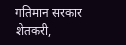गतिमान सरकार शेतकरी,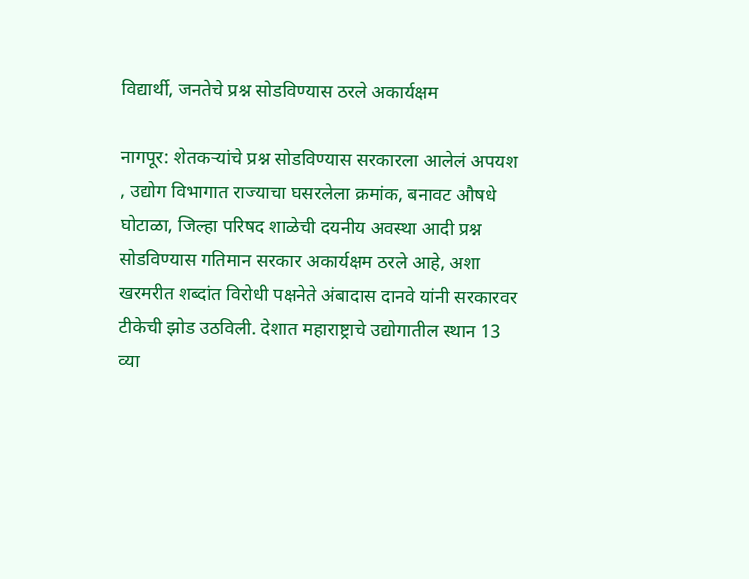विद्यार्थी, जनतेचे प्रश्न सोडविण्यास ठरले अकार्यक्षम

नागपूर: शेतकऱ्यांचे प्रश्न सोडविण्यास सरकारला आलेलं अपयश , उद्योग विभागात राज्याचा घसरलेला क्रमांक, बनावट औषधे घोटाळा, जिल्हा परिषद शाळेची दयनीय अवस्था आदी प्रश्न सोडविण्यास गतिमान सरकार अकार्यक्षम ठरले आहे, अशा खरमरीत शब्दांत विरोधी पक्षनेते अंबादास दानवे यांनी सरकारवर टीकेची झोड उठविली. देशात महाराष्ट्राचे उद्योगातील स्थान 13 व्या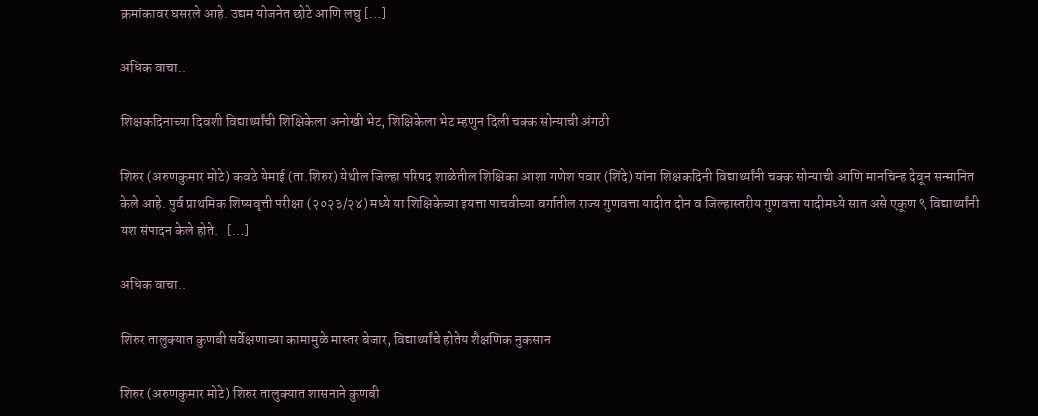क्रमांकावर घसरले आहे. उद्यम योजनेत छोटे आणि लघु […]

अधिक वाचा..

शिक्षकदिनाच्या दिवशी विद्यार्थ्यांची शिक्षिकेला अनोखी भेट, शिक्षिकेला भेट म्हणुन दिली चक्क सोन्याची अंगठी

शिरुर (अरुणकुमार मोटे) कवठे येमाई (ता.शिरुर) येथील जिल्हा परिषद शाळेतील शिक्षिका आशा गणेश पवार (शिंदे) यांना शिक्षकदिनी विद्यार्थ्यांनी चक्क सोन्याची आणि मानचिन्ह देवून सन्मानित केले आहे. पुर्व प्राथमिक शिष्यवृत्ती परीक्षा (२०२३/२४) मध्ये या शिक्षिकेच्या इयत्ता पाचवीच्या वर्गातील राज्य गुणवत्ता यादीत दोन व जिल्हास्तरीय गुणवत्ता यादीमध्ये सात असे एकूण ९ विद्यार्थ्यांनी यश संपादन केले होते.   […]

अधिक वाचा..

शिरुर तालुक्यात कुणबी सर्वेक्षणाच्या कामामुळे मास्तर बेजार, विद्यार्थ्यांचे होतेय शैक्षणिक नुकसान

शिरुर (अरुणकुमार मोटे) शिरुर तालुक्यात शासनाने कुणबी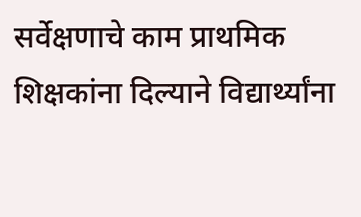सर्वेक्षणाचे काम प्राथमिक शिक्षकांना दिल्याने विद्यार्थ्यांना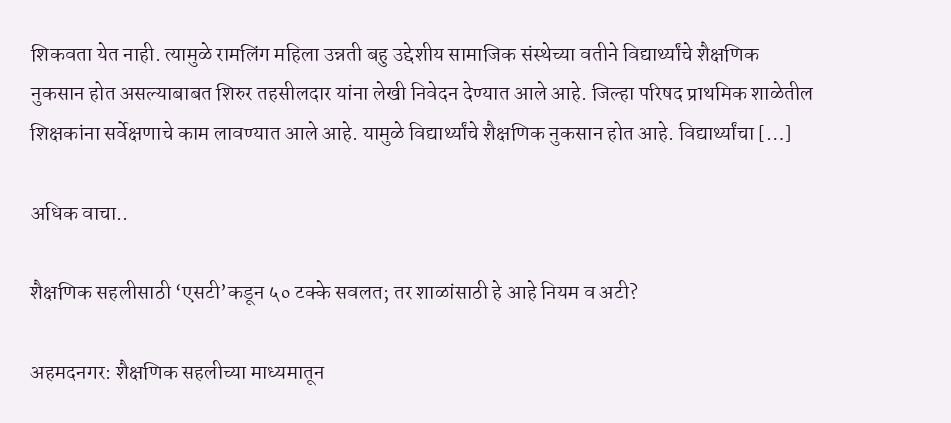शिकवता येत नाही. त्यामुळे रामलिंग महिला उन्नती बहु उद्देशीय सामाजिक संस्थेच्या वतीने विद्यार्थ्यांचे शैक्षणिक नुकसान होत असल्याबाबत शिरुर तहसीलदार यांना लेखी निवेदन देण्यात आले आहे. जिल्हा परिषद प्राथमिक शाळेतील शिक्षकांना सर्वेक्षणाचे काम लावण्यात आले आहे. यामुळे विद्यार्थ्यांचे शैक्षणिक नुकसान होत आहे. विद्यार्थ्यांचा […]

अधिक वाचा..

शैक्षणिक सहलीसाठी ‘एसटी’कडून ५० टक्के सवलत; तर शाळांसाठी हे आहे नियम व अटी?

अहमदनगर: शैक्षणिक सहलीच्या माध्यमातून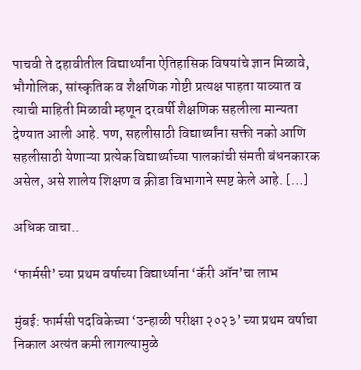पाचवी ते दहावीतील विद्यार्थ्यांना ऐतिहासिक विषयांचे ज्ञान मिळावे, भौगोलिक, सांस्कृतिक व शैक्षणिक गोष्टी प्रत्यक्ष पाहता याव्यात व त्याची माहिती मिळावी म्हणून दरवर्षी शैक्षणिक सहलीला मान्यता देण्यात आली आहे. पण, सहलीसाठी विद्यार्थ्यांना सक्ती नको आणि सहलीसाठी येणाऱ्या प्रत्येक विद्यार्थ्याच्या पालकांची संमती बंधनकारक असेल, असे शालेय शिक्षण व क्रीडा विभागाने स्पष्ट केले आहे. […]

अधिक वाचा..

‘फार्मसी’ च्या प्रथम वर्षाच्या विद्यार्थ्याना ‘कॅरी ऑन’चा लाभ

मुंबई: फार्मसी पदविकेच्या ‘उन्हाळी परीक्षा २०२३’ च्या प्रथम वर्षाचा निकाल अत्यंत कमी लागल्यामुळे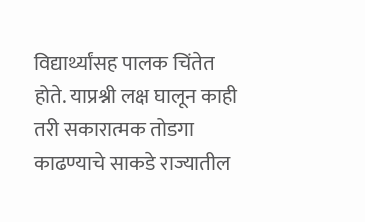विद्यार्थ्यांसह पालक चिंतेत होते. याप्रश्नी लक्ष घालून काही तरी सकारात्मक तोडगा काढण्याचे साकडे राज्यातील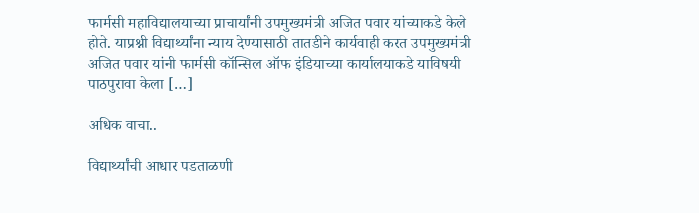फार्मसी महाविद्यालयाच्या प्राचार्यांनी उपमुख्यमंत्री अजित पवार यांच्याकडे केले होते. याप्रश्नी विद्यार्थ्यांना न्याय देण्यासाठी तातडीने कार्यवाही करत उपमुख्यमंत्री अजित पवार यांनी फार्मसी कॉन्सिल ऑफ इंडियाच्या कार्यालयाकडे याविषयी पाठपुरावा केला […]

अधिक वाचा..

विद्यार्थ्यांची आधार पडताळणी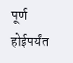पूर्ण होईपर्यंत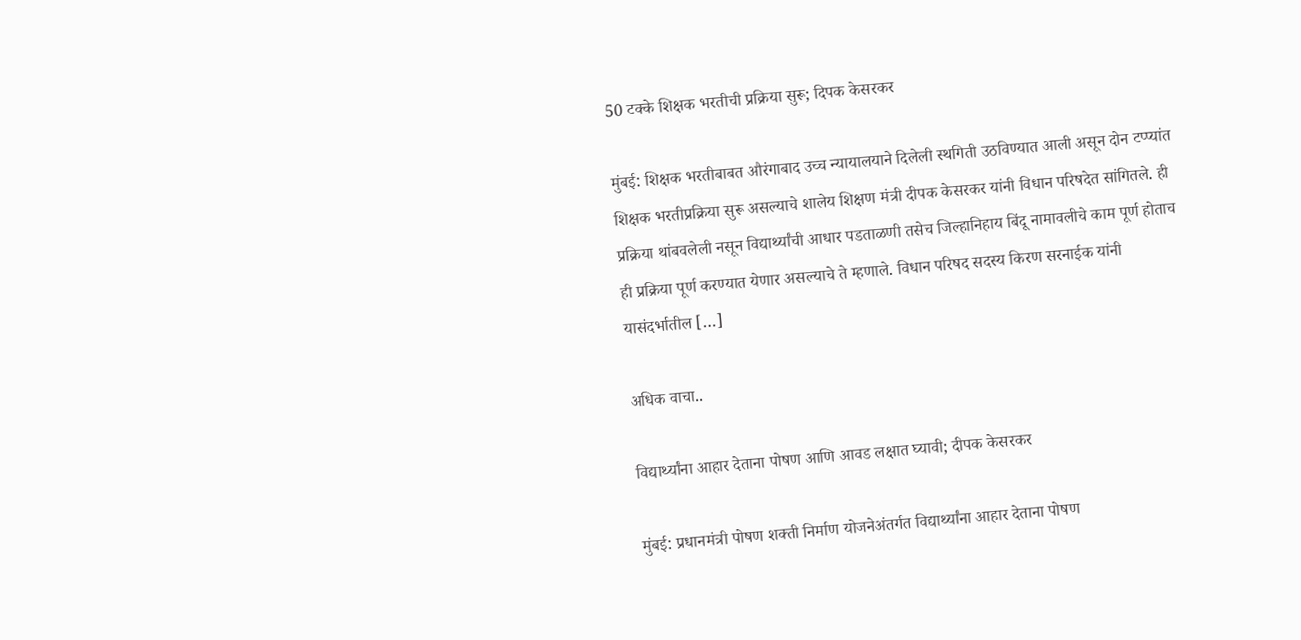50 टक्के शिक्षक भरतीची प्रक्रिया सुरू; दिपक केसरकर

मुंबई: शिक्षक भरतीबाबत औरंगाबाद उच्च न्यायालयाने दिलेली स्थगिती उठविण्यात आली असून दोन टप्प्यांत शिक्षक भरतीप्रक्रिया सुरू असल्याचे शालेय शिक्षण मंत्री दीपक केसरकर यांनी विधान परिषदेत सांगितले. ही प्रक्रिया थांबवलेली नसून विद्यार्थ्यांची आधार पडताळणी तसेच जिल्हानिहाय बिंदू नामावलीचे काम पूर्ण होताच ही प्रक्रिया पूर्ण करण्यात येणार असल्याचे ते म्हणाले. विधान परिषद सदस्य किरण सरनाईक यांनी यासंदर्भातील […]

अधिक वाचा..

विद्यार्थ्यांना आहार देताना पोषण आणि आवड लक्षात घ्यावी; दीपक केसरकर

मुंबई: प्रधानमंत्री पोषण शक्ती निर्माण योजनेअंतर्गत विद्यार्थ्यांना आहार देताना पोषण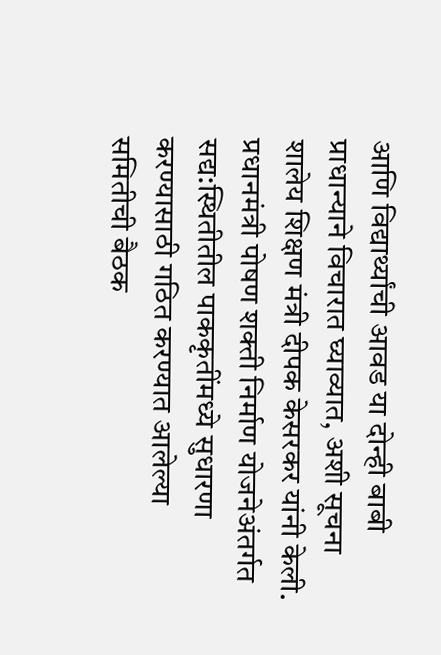आणि विद्यार्थ्यांची आवड या दोन्ही बाबी प्राधान्याने विचारात घ्याव्यात, अशी सूचना शालेय शिक्षण मंत्री दीपक केसरकर यांनी केली. प्रधानमंत्री पोषण शक्ती निर्माण योजनेअंतर्गत सद्य:स्थितीतील पाककृतींमध्ये सुधारणा करण्यासाठी गठित करण्यात आलेल्या समितीची बैठक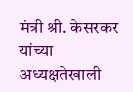मंत्री श्री. केसरकर यांच्या अध्यक्षतेखाली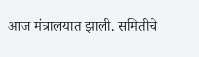आज मंत्रालयात झाली. समितीचे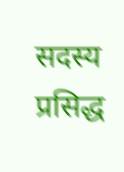सदस्य प्रसिद्ध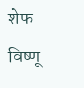शेफ विष्णू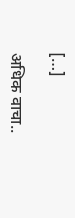[…]

अधिक वाचा..